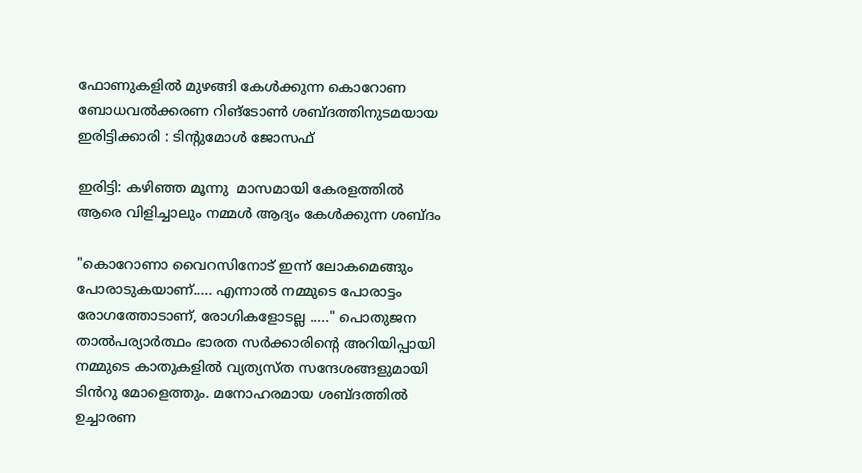ഫോണുകളിൽ മുഴങ്ങി കേൾക്കുന്ന കൊറോണ ബോധവൽക്കരണ റിങ്ടോൺ ശബ്ദത്തിനുടമയായ ഇരിട്ടിക്കാരി : ടിന്റുമോൾ ജോസഫ്

ഇരിട്ടി: കഴിഞ്ഞ മൂന്നു  മാസമായി കേരളത്തിൽ ആരെ വിളിച്ചാലും നമ്മൾ ആദ്യം കേൾക്കുന്ന ശബ്ദം

"കൊറോണാ വൈറസിനോട് ഇന്ന് ലോകമെങ്ങും പോരാടുകയാണ്..... എന്നാൽ നമ്മുടെ പോരാട്ടം രോഗത്തോടാണ്, രോഗികളോടല്ല ....." പൊതുജന
താൽപര്യാർത്ഥം ഭാരത സർക്കാരിന്റെ അറിയിപ്പായി നമ്മുടെ കാതുകളിൽ വ്യത്യസ്ത സന്ദേശങ്ങളുമായി ടിൻറു മോളെത്തും. മനോഹരമായ ശബ്ദത്തിൽ ഉച്ചാരണ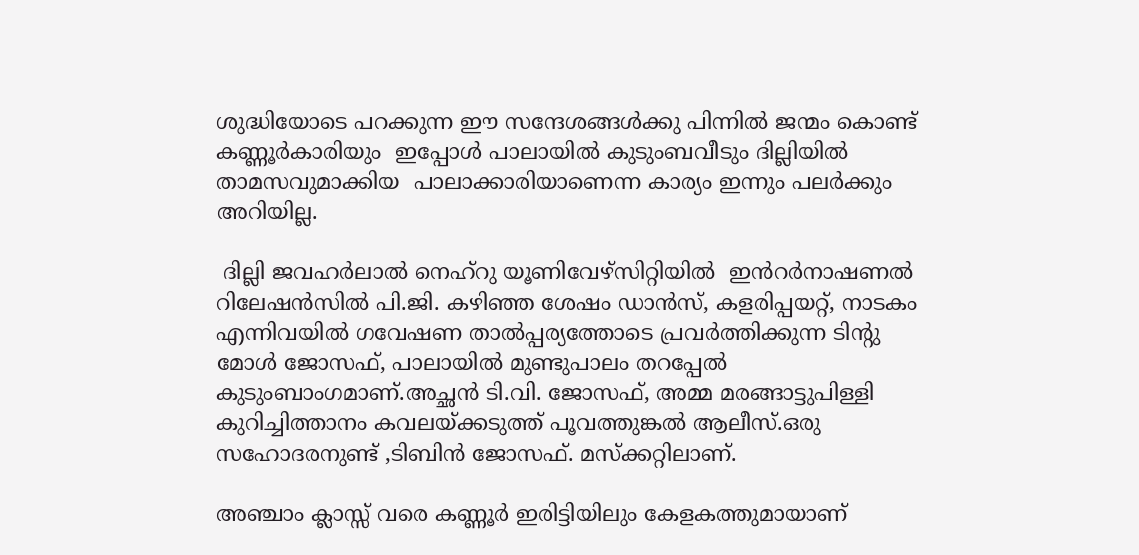ശുദ്ധിയോടെ പറക്കുന്ന ഈ സന്ദേശങ്ങൾക്കു പിന്നിൽ ജന്മം കൊണ്ട് കണ്ണൂർകാരിയും  ഇപ്പോൾ പാലായിൽ കുടുംബവീടും ദില്ലിയിൽ താമസവുമാക്കിയ  പാലാക്കാരിയാണെന്ന കാര്യം ഇന്നും പലർക്കും അറിയില്ല.

 ദില്ലി ജവഹർലാൽ നെഹ്റു യൂണിവേഴ്സിറ്റിയിൽ  ഇൻറർനാഷണൽ റിലേഷൻസിൽ പി.ജി. കഴിഞ്ഞ ശേഷം ഡാൻസ്, കളരിപ്പയറ്റ്, നാടകം എന്നിവയിൽ ഗവേഷണ താൽപ്പര്യത്തോടെ പ്രവർത്തിക്കുന്ന ടിന്റു മോൾ ജോസഫ്, പാലായിൽ മുണ്ടുപാലം തറപ്പേൽ കുടുംബാംഗമാണ്.അച്ഛൻ ടി.വി. ജോസഫ്, അമ്മ മരങ്ങാട്ടുപിള്ളി കുറിച്ചിത്താനം കവലയ്ക്കടുത്ത് പൂവത്തുങ്കൽ ആലീസ്.ഒരു സഹോദരനുണ്ട് ,ടിബിൻ ജോസഫ്. മസ്ക്കറ്റിലാണ്.

അഞ്ചാം ക്ലാസ്സ് വരെ കണ്ണൂർ ഇരിട്ടിയിലും കേളകത്തുമായാണ്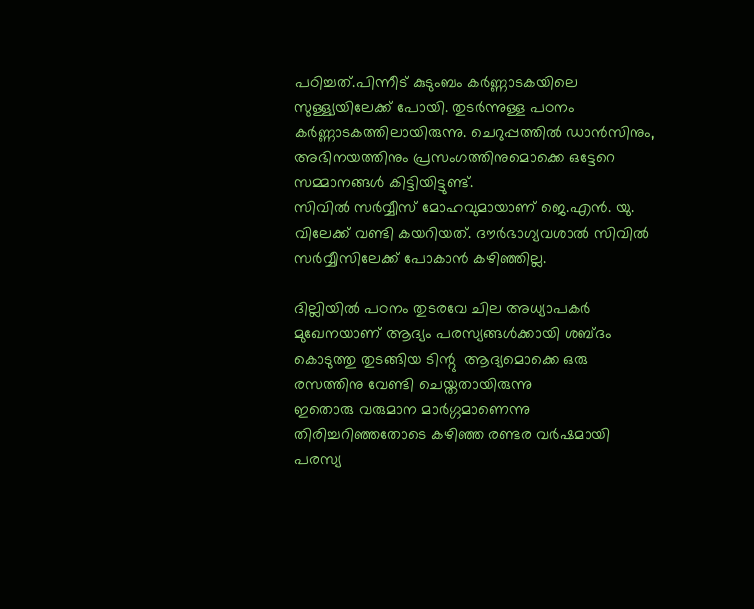പഠിച്ചത്.പിന്നീട് കുടുംബം കർണ്ണാടകയിലെ സുള്ള്യയിലേക്ക് പോയി. തുടർന്നുള്ള പഠനം കർണ്ണാടകത്തിലായിരുന്നു. ചെറുപ്പത്തിൽ ഡാൻസിനും, അഭിനയത്തിനും പ്രസംഗത്തിനുമൊക്കെ ഒട്ടേറെ സമ്മാനങ്ങൾ കിട്ടിയിട്ടുണ്ട്.
സിവിൽ സർവ്വീസ് മോഹവുമായാണ് ജെ.എൻ. യു. വിലേക്ക് വണ്ടി കയറിയത്. ദൗർഭാഗ്യവശാൽ സിവിൽ സർവ്വീസിലേക്ക് പോകാൻ കഴിഞ്ഞില്ല.

ദില്ലിയിൽ പഠനം തുടരവേ ചില അധ്യാപകർ മുഖേനയാണ് ആദ്യം പരസ്യങ്ങൾക്കായി ശബ്ദം കൊടുത്തു തുടങ്ങിയ ടിന്റു  ആദ്യമൊക്കെ ഒരു രസത്തിനു വേണ്ടി ചെയ്തതായിരുന്നു
ഇതൊരു വരുമാന മാർഗ്ഗമാണെന്നു തിരിച്ചറിഞ്ഞതോടെ കഴിഞ്ഞ രണ്ടര വർഷമായി പരസ്യ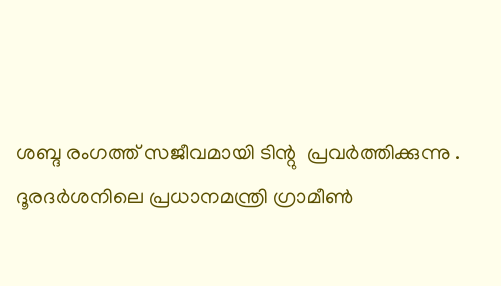ശബ്ദ രംഗത്ത് സജീവമായി ടിന്റു  പ്രവർത്തിക്കുന്നു .
ദൂരദർശനിലെ പ്രധാനമന്ത്രി ഗ്രാമീൺ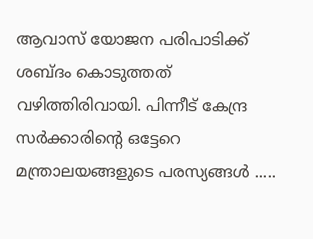ആവാസ് യോജന പരിപാടിക്ക് ശബ്ദം കൊടുത്തത് വഴിത്തിരിവായി. പിന്നീട് കേന്ദ്ര സർക്കാരിന്റെ ഒട്ടേറെ മന്ത്രാലയങ്ങളുടെ പരസ്യങ്ങൾ .....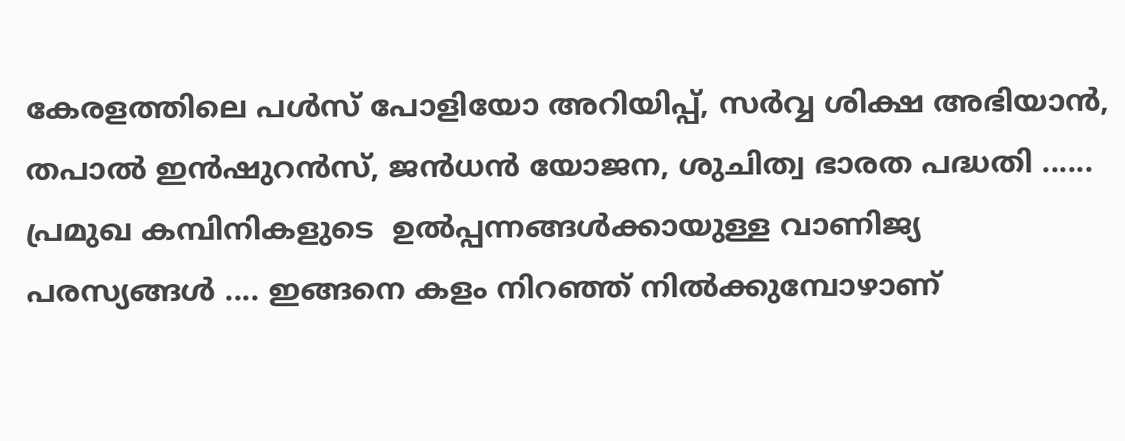കേരളത്തിലെ പൾസ് പോളിയോ അറിയിപ്പ്, സർവ്വ ശിക്ഷ അഭിയാൻ, തപാൽ ഇൻഷുറൻസ്, ജൻധൻ യോജന, ശുചിത്വ ഭാരത പദ്ധതി ...... പ്രമുഖ കമ്പിനികളുടെ  ഉൽപ്പന്നങ്ങൾക്കായുള്ള വാണിജ്യ പരസ്യങ്ങൾ .... ഇങ്ങനെ കളം നിറഞ്ഞ് നിൽക്കുമ്പോഴാണ്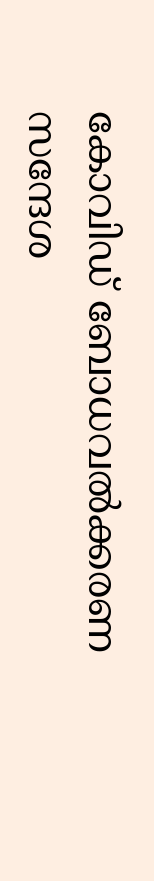കോവിഡ് ബോധവൽക്കരണ സന്ദേശ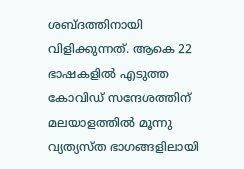ശബ്ദത്തിനായി വിളിക്കുന്നത്. ആകെ 22 ഭാഷകളിൽ എടുത്ത കോവിഡ് സന്ദേശത്തിന്  മലയാളത്തിൽ മൂന്നു വ്യത്യസ്ത ഭാഗങ്ങളിലായി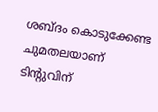ശബ്ദം കൊടുക്കേണ്ട ചുമതലയാണ് ടിന്റുവിന്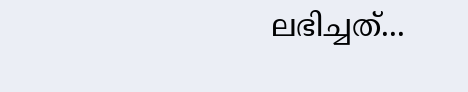ലഭിച്ചത്...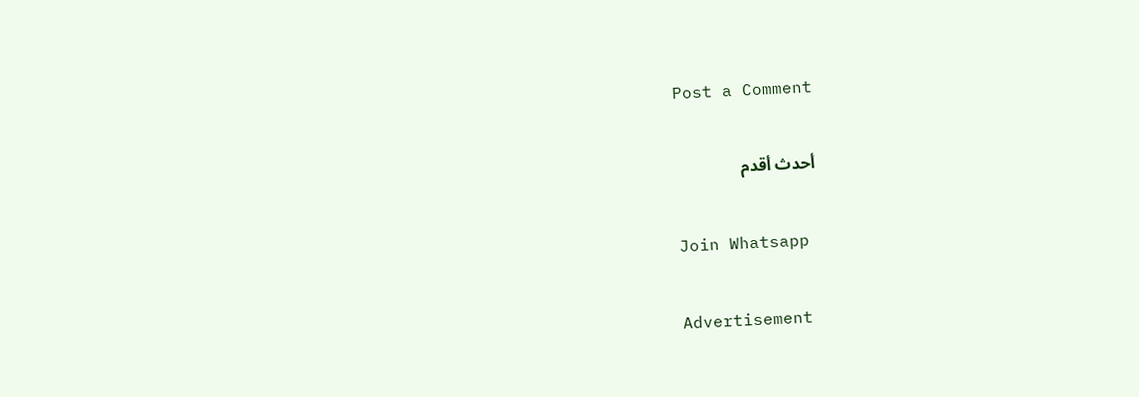Post a Comment

أحدث أقدم

Join Whatsapp

Advertisement